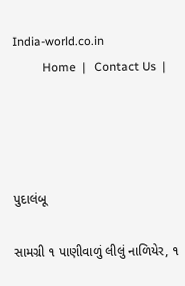India-world.co.in
          Home  |   Contact Us  |




પુદાલંબૂ

સામગ્રી ૧ પાણીવાળું લીલું નાળિયેર, ૧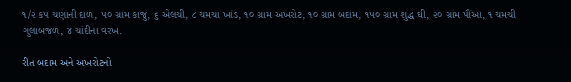૧/૨ કપ ચણાની દાળ, ૫૦ ગ્રામ કાજુ, ૬ એલચી, ૮ ચમચા ખાંડ, ૧૦ ગ્રામ અખરોટ, ૧૦ ગ્રામ બદામ, ૧૫૦ ગ્રામ શુદ્ધ ઘી, ૨૦ ગ્રામ પૌંઆ, ૧ ચમચી ગુલાબજળ, ૪ ચાંદીના વરખ.

રીત બદામ અને અખરોટનો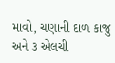માવો, ચણાની દાળ કાજુ અને ૩ એલચી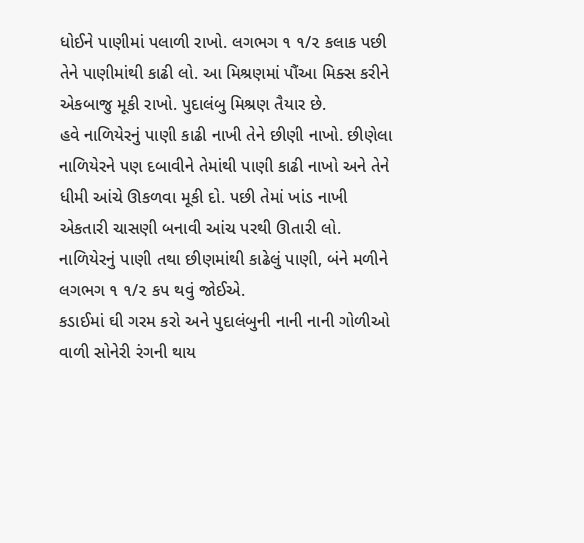ધોઈને પાણીમાં પલાળી રાખો. લગભગ ૧ ૧/૨ કલાક પછી તેને પાણીમાંથી કાઢી લો. આ મિશ્રણમાં પૌંઆ મિક્સ કરીને એકબાજુ મૂકી રાખો. પુદાલંબુ મિશ્રણ તૈયાર છે.
હવે નાળિયેરનું પાણી કાઢી નાખી તેને છીણી નાખો. છીણેલા નાળિયેરને પણ દબાવીને તેમાંથી પાણી કાઢી નાખો અને તેને ધીમી આંચે ઊકળવા મૂકી દો. પછી તેમાં ખાંડ નાખી એકતારી ચાસણી બનાવી આંચ પરથી ઊતારી લો. નાળિયેરનું પાણી તથા છીણમાંથી કાઢેલું પાણી, બંને મળીને લગભગ ૧ ૧/૨ કપ થવું જોઈએ.
કડાઈમાં ઘી ગરમ કરો અને પુદાલંબુની નાની નાની ગોળીઓ વાળી સોનેરી રંગની થાય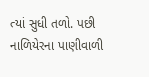ત્યાં સુધી તળો. પછી નાળિયેરના પાણીવાળી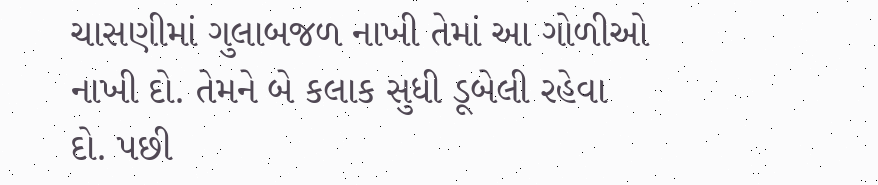ચાસણીમાં ગુલાબજળ નાખી તેમાં આ ગોળીઓ નાખી દો. તેમને બે કલાક સુધી ડૂબેલી રહેવા દો. પછી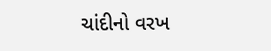ચાંદીનો વરખ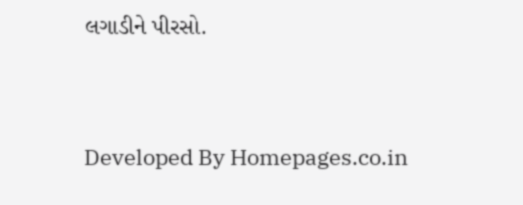લગાડીને પીરસો.




Developed By Homepages.co.in